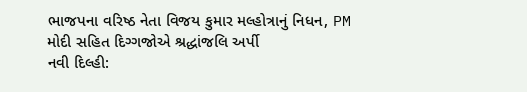ભાજપના વરિષ્ઠ નેતા વિજય કુમાર મલ્હોત્રાનું નિધન, PM મોદી સહિત દિગ્ગજોએ શ્રદ્ધાંજલિ અર્પી
નવી દિલ્હી: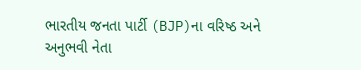ભારતીય જનતા પાર્ટી (BJP)ના વરિષ્ઠ અને અનુભવી નેતા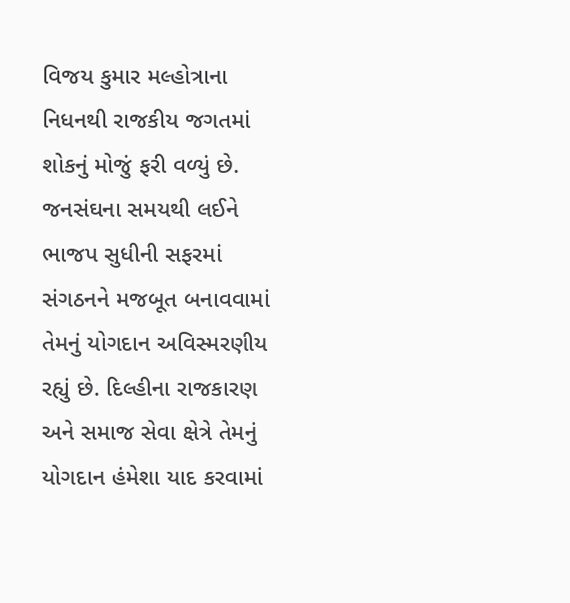વિજય કુમાર મલ્હોત્રાના નિધનથી રાજકીય જગતમાં શોકનું મોજું ફરી વળ્યું છે. જનસંઘના સમયથી લઈને ભાજપ સુધીની સફરમાં સંગઠનને મજબૂત બનાવવામાં તેમનું યોગદાન અવિસ્મરણીય રહ્યું છે. દિલ્હીના રાજકારણ અને સમાજ સેવા ક્ષેત્રે તેમનું યોગદાન હંમેશા યાદ કરવામાં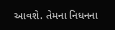આવશે. તેમના નિધનના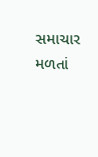સમાચાર મળતાં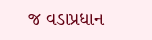જ વડાપ્રધાન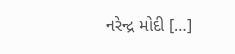નરેન્દ્ર મોદી […]